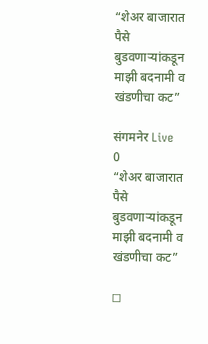“शेअर बाजारात पैसे बुडवणाऱ्यांकडून माझी बदनामी व खंडणीचा कट”

संगमनेर Live
0
“शेअर बाजारात पैसे बुडवणाऱ्यांकडून माझी बदनामी व खंडणीचा कट”

◻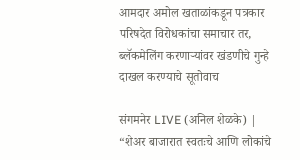आमदार अमोल खताळांकडून पत्रकार परिषदेत विरोधकांचा समाचार तर, ब्लॅकमेलिंग करणाऱ्यांवर खंडणीचे गुन्हे दाखल करण्याचे सूतोवाच

संगमनेर LIVE (अनिल शेळके) | “शेअर बाजारात स्वतःचे आणि लोकांचे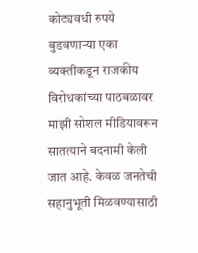कोट्यवधी रुपये बुडवणाऱ्या एका व्यक्तीकडून राजकीय विरोधकांच्या पाठबळावर माझी सोशल मीडियावरून सातत्याने बदनामी केली जात आहे. केवळ जनतेची सहानुभूती मिळवण्यासाठी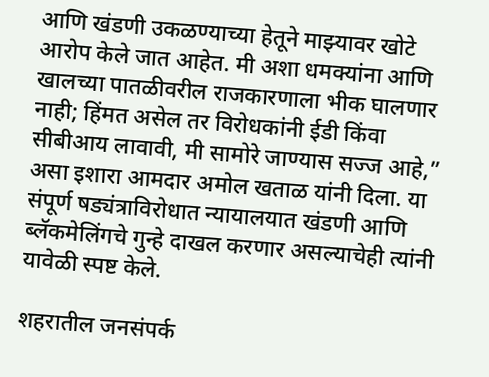आणि खंडणी उकळण्याच्या हेतूने माझ्यावर खोटे आरोप केले जात आहेत. मी अशा धमक्यांना आणि खालच्या पातळीवरील राजकारणाला भीक घालणार नाही; हिंमत असेल तर विरोधकांनी ईडी किंवा सीबीआय लावावी, मी सामोरे जाण्यास सज्ज आहे,” असा इशारा आमदार अमोल खताळ यांनी दिला. या संपूर्ण षड्यंत्राविरोधात न्यायालयात खंडणी आणि ब्लॅकमेलिंगचे गुन्हे दाखल करणार असल्याचेही त्यांनी यावेळी स्पष्ट केले.

शहरातील जनसंपर्क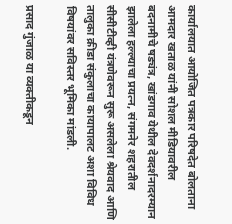कार्यालयात आयोजित पत्रकार परिषदेत बोलताना आमदार खताळ यांनी सोशल मीडियावरील बदनामीचे षड्यंत्र, खांडगाव येथील देवदर्शनादरम्यान झालेला हल्ल्याचा प्रयत्न, संगमनेर शहरातील सीसीटीव्ही यंत्रणेवरून सुरू असलेला श्रेयवाद आणि तालुका क्रीडा संकुलाचा कायापालट अशा विविध विषयांवर सविस्तर भूमिका मांडली.

प्रसाद गुंजाळ या व्यक्तीकडून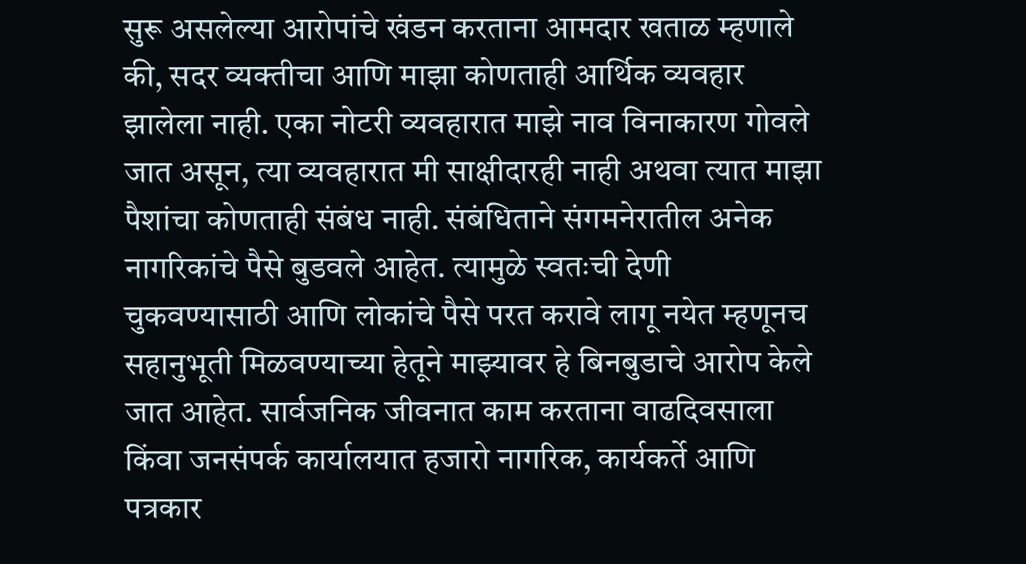सुरू असलेल्या आरोपांचे खंडन करताना आमदार खताळ म्हणाले की, सदर व्यक्तीचा आणि माझा कोणताही आर्थिक व्यवहार झालेला नाही. एका नोटरी व्यवहारात माझे नाव विनाकारण गोवले जात असून, त्या व्यवहारात मी साक्षीदारही नाही अथवा त्यात माझा पैशांचा कोणताही संबंध नाही. संबंधिताने संगमनेरातील अनेक नागरिकांचे पैसे बुडवले आहेत. त्यामुळे स्वतःची देणी चुकवण्यासाठी आणि लोकांचे पैसे परत करावे लागू नयेत म्हणूनच सहानुभूती मिळवण्याच्या हेतूने माझ्यावर हे बिनबुडाचे आरोप केले जात आहेत. सार्वजनिक जीवनात काम करताना वाढदिवसाला किंवा जनसंपर्क कार्यालयात हजारो नागरिक, कार्यकर्ते आणि पत्रकार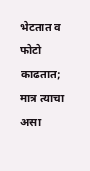भेटतात व फोटो काढतात; मात्र त्याचा असा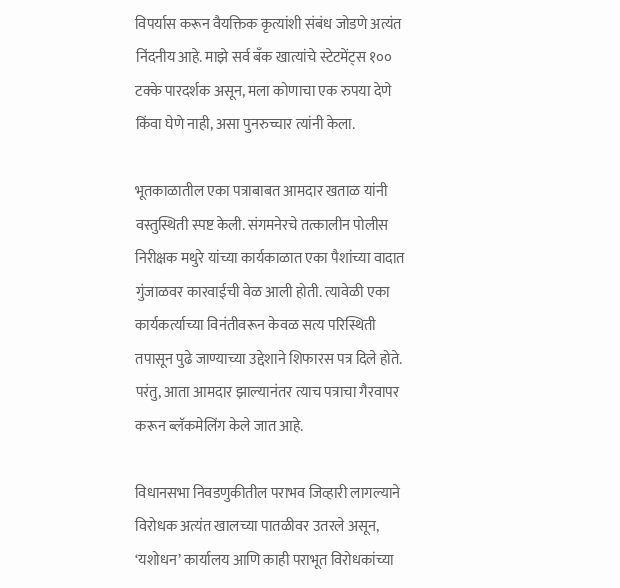विपर्यास करून वैयक्तिक कृत्यांशी संबंध जोडणे अत्यंत निंदनीय आहे. माझे सर्व बँक खात्यांचे स्टेटमेंट्स १०० टक्के पारदर्शक असून, मला कोणाचा एक रुपया देणे किंवा घेणे नाही, असा पुनरुच्चार त्यांनी केला.

भूतकाळातील एका पत्राबाबत आमदार खताळ यांनी वस्तुस्थिती स्पष्ट केली. संगमनेरचे तत्कालीन पोलीस निरीक्षक मथुरे यांच्या कार्यकाळात एका पैशांच्या वादात गुंजाळवर कारवाईची वेळ आली होती. त्यावेळी एका कार्यकर्त्याच्या विनंतीवरून केवळ सत्य परिस्थिती तपासून पुढे जाण्याच्या उद्देशाने शिफारस पत्र दिले होते. परंतु, आता आमदार झाल्यानंतर त्याच पत्राचा गैरवापर करून ब्लॅकमेलिंग केले जात आहे.

विधानसभा निवडणुकीतील पराभव जिव्हारी लागल्याने विरोधक अत्यंत खालच्या पातळीवर उतरले असून, ‘यशोधन’ कार्यालय आणि काही पराभूत विरोधकांच्या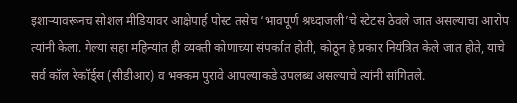इशाऱ्यावरूनच सोशल मीडियावर आक्षेपार्ह पोस्ट तसेच ‘भावपूर्ण श्रध्दाजली’चे स्टेटस ठेवले जात असल्याचा आरोप त्यांनी केला. गेल्या सहा महिन्यांत ही व्यक्ती कोणाच्या संपर्कात होती, कोठून हे प्रकार नियंत्रित केले जात होते, याचे सर्व कॉल रेकॉर्ड्स (सीडीआर) व भक्कम पुरावे आपल्याकडे उपलब्ध असल्याचे त्यांनी सांगितले.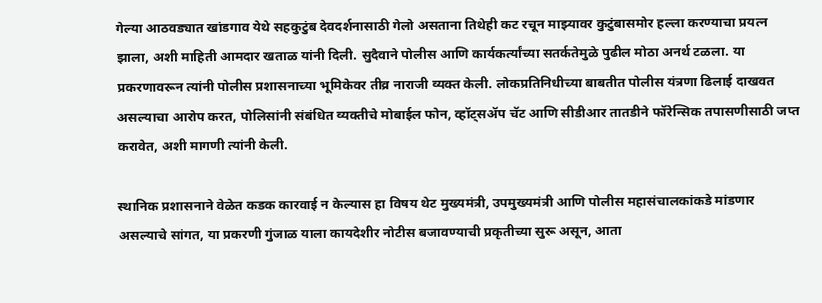गेल्या आठवड्यात खांडगाव येथे सहकुटुंब देवदर्शनासाठी गेलो असताना तिथेही कट रचून माझ्यावर कुटुंबासमोर हल्ला करण्याचा प्रयत्न झाला, अशी माहिती आमदार खताळ यांनी दिली. सुदैवाने पोलीस आणि कार्यकर्त्यांच्या सतर्कतेमुळे पुढील मोठा अनर्थ टळला. या प्रकरणावरून त्यांनी पोलीस प्रशासनाच्या भूमिकेवर तीव्र नाराजी व्यक्त केली. लोकप्रतिनिधीच्या बाबतीत पोलीस यंत्रणा ढिलाई दाखवत असल्याचा आरोप करत, पोलिसांनी संबंधित व्यक्तीचे मोबाईल फोन, व्हॉट्सॲप चॅट आणि सीडीआर तातडीने फॉरेन्सिक तपासणीसाठी जप्त करावेत, अशी मागणी त्यांनी केली.

स्थानिक प्रशासनाने वेळेत कडक कारवाई न केल्यास हा विषय थेट मुख्यमंत्री, उपमुख्यमंत्री आणि पोलीस महासंचालकांकडे मांडणार असल्याचे सांगत, या प्रकरणी गुंजाळ याला कायदेशीर नोटीस बजावण्याची प्रकृतीच्या सुरू असून, आता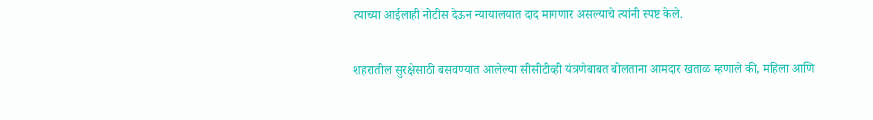त्याच्या आईलाही नोटीस देऊन न्यायालयात दाद मागणार असल्याचे त्यांनी स्पष्ट केले.

शहरातील सुरक्षेसाठी बसवण्यात आलेल्या सीसीटीव्ही यंत्रणेबाबत बोलताना आमदार खताळ म्हणाले की, महिला आणि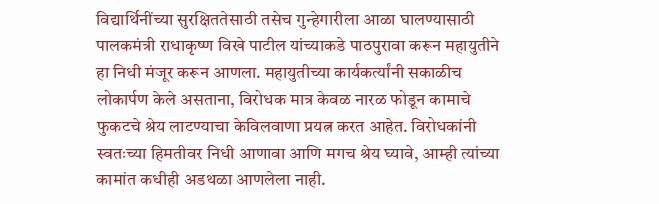विद्यार्थिनींच्या सुरक्षिततेसाठी तसेच गुन्हेगारीला आळा घालण्यासाठी पालकमंत्री राधाकृष्ण विखे पाटील यांच्याकडे पाठपुरावा करून महायुतीने हा निधी मंजूर करून आणला. महायुतीच्या कार्यकर्त्यांनी सकाळीच लोकार्पण केले असताना, विरोधक मात्र केवळ नारळ फोडून कामाचे फुकटचे श्रेय लाटण्याचा केविलवाणा प्रयत्न करत आहेत. विरोधकांनी स्वतःच्या हिमतीवर निधी आणावा आणि मगच श्रेय घ्यावे, आम्ही त्यांच्या कामांत कधीही अडथळा आणलेला नाही.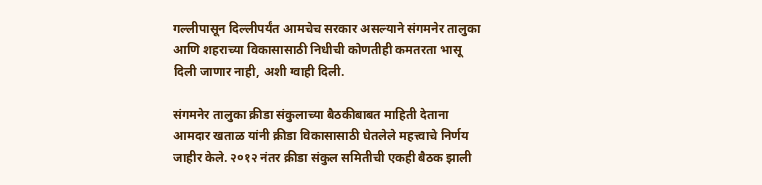गल्लीपासून दिल्लीपर्यंत आमचेच सरकार असल्याने संगमनेर तालुका आणि शहराच्या विकासासाठी निधीची कोणतीही कमतरता भासू दिली जाणार नाही, अशी ग्वाही दिली.

संगमनेर तालुका क्रीडा संकुलाच्या बैठकीबाबत माहिती देताना आमदार खताळ यांनी क्रीडा विकासासाठी घेतलेले महत्त्वाचे निर्णय जाहीर केले. २०१२ नंतर क्रीडा संकुल समितीची एकही बैठक झाली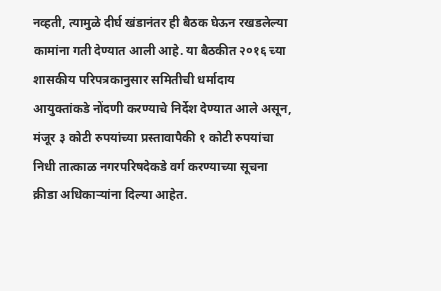नव्हती, त्यामुळे दीर्घ खंडानंतर ही बैठक घेऊन रखडलेल्या कामांना गती देण्यात आली आहे. या बैठकीत २०१६ च्या शासकीय परिपत्रकानुसार समितीची धर्मादाय आयुक्तांकडे नोंदणी करण्याचे निर्देश देण्यात आले असून, मंजूर ३ कोटी रुपयांच्या प्रस्तावापैकी १ कोटी रुपयांचा निधी तात्काळ नगरपरिषदेकडे वर्ग करण्याच्या सूचना क्रीडा अधिकाऱ्यांना दिल्या आहेत.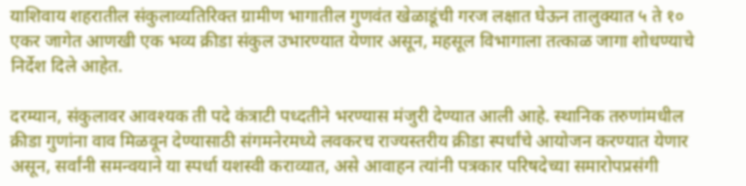याशिवाय शहरातील संकुलाव्यतिरिक्त ग्रामीण भागातील गुणवंत खेळाडूंची गरज लक्षात घेऊन तालुक्यात ५ ते १० एकर जागेत आणखी एक भव्य क्रीडा संकुल उभारण्यात येणार असून, महसूल विभागाला तत्काळ जागा शोधण्याचे निर्देश दिले आहेत.

दरम्यान, संकुलावर आवश्यक ती पदे कंत्राटी पध्दतीने भरण्यास मंजुरी देण्यात आली आहे. स्थानिक तरुणांमधील क्रीडा गुणांना वाव मिळवून देण्यासाठी संगमनेरमध्ये लवकरच राज्यस्तरीय क्रीडा स्पर्धांचे आयोजन करण्यात येणार असून, सर्वांनी समन्वयाने या स्पर्धा यशस्वी कराव्यात, असे आवाहन त्यांनी पत्रकार परिषदेच्या समारोपप्रसंगी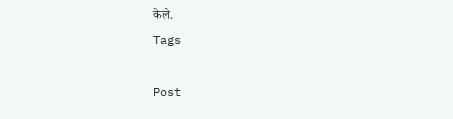केले.
Tags

Post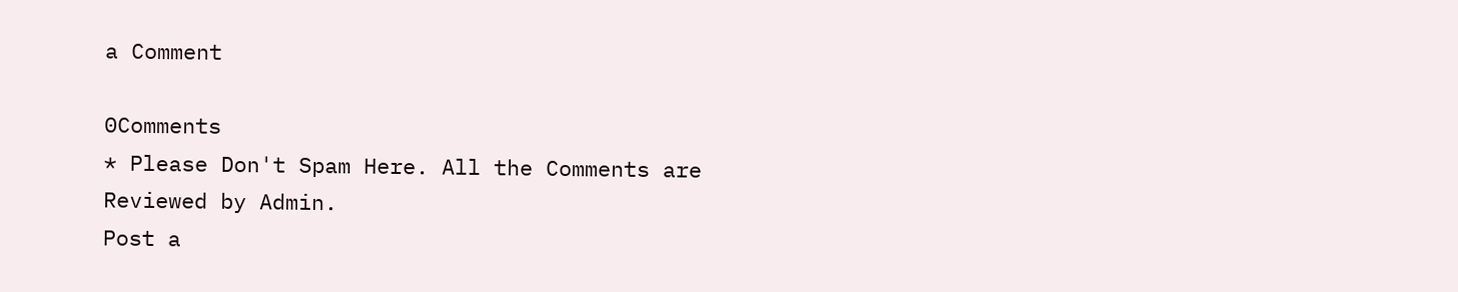a Comment

0Comments
* Please Don't Spam Here. All the Comments are Reviewed by Admin.
Post a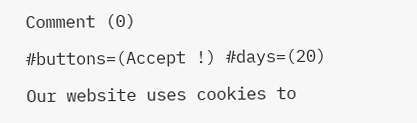Comment (0)

#buttons=(Accept !) #days=(20)

Our website uses cookies to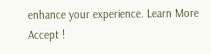enhance your experience. Learn More
Accept !